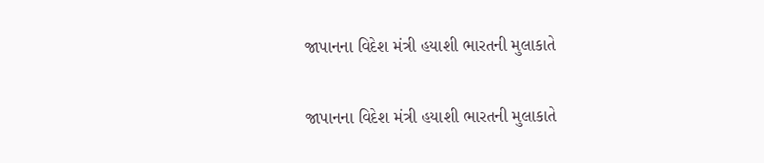જાપાનના વિદેશ મંત્રી હયાશી ભારતની મુલાકાતે

જાપાનના વિદેશ મંત્રી હયાશી ભારતની મુલાકાતે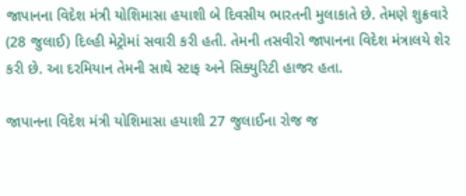જાપાનના વિદેશ મંત્રી યોશિમાસા હયાશી બે દિવસીય ભારતની મુલાકાતે છે. તેમણે શુક્રવારે (28 જુલાઈ) દિલ્હી મેટ્રોમાં સવારી કરી હતી. તેમની તસવીરો જાપાનના વિદેશ મંત્રાલયે શેર કરી છે. આ દરમિયાન તેમની સાથે સ્ટાફ અને સિક્યુરિટી હાજર હતા.

જાપાનના વિદેશ મંત્રી યોશિમાસા હયાશી 27 જુલાઈના રોજ જ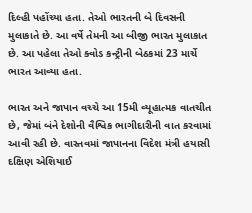દિલ્હી પહોંચ્યા હતા. તેઓ ભારતની બે દિવસની મુલાકાતે છે. આ વર્ષે તેમની આ બીજી ભારત મુલાકાત છે. આ પહેલા તેઓ ક્વોડ કન્ટ્રીની બેઠકમાં 23 માર્ચે ભારત આવ્યા હતા.

ભારત અને જાપાન વચ્ચે આ 15મી વ્યૂહાત્મક વાતચીત છે, જેમાં બંને દેશોની વૈશ્વિક ભાગીદારીની વાત કરવામાં આવી રહી છે. વાસ્તવમાં જાપાનના વિદેશ મંત્રી હયાસી દક્ષિણ એશિયાઈ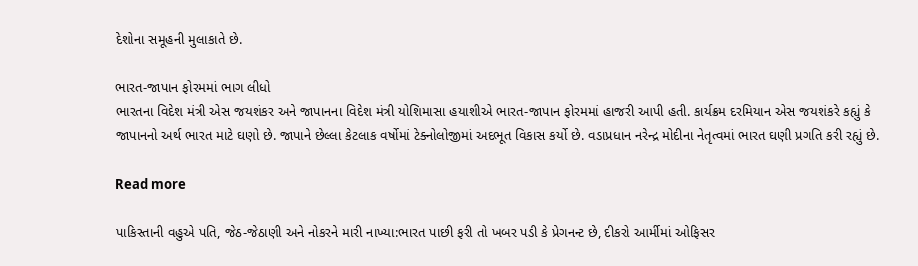દેશોના સમૂહની મુલાકાતે છે.

ભારત-જાપાન ફોરમમાં ભાગ લીધો
ભારતના વિદેશ મંત્રી એસ જયશંકર અને જાપાનના વિદેશ મંત્રી યોશિમાસા હયાશીએ ભારત-જાપાન ફોરમમાં હાજરી આપી હતી. કાર્યક્રમ દરમિયાન એસ જયશંકરે કહ્યું કે જાપાનનો અર્થ ભારત માટે ઘણો છે. જાપાને છેલ્લા કેટલાક વર્ષોમાં ટેક્નોલોજીમાં અદભૂત વિકાસ કર્યો છે. વડાપ્રધાન નરેન્દ્ર મોદીના નેતૃત્વમાં ભારત ઘણી પ્રગતિ કરી રહ્યું છે.

Read more

પાકિસ્તાની વહુએ પતિ, જેઠ-જેઠાણી અને નોકરને મારી નાખ્યા:ભારત પાછી ફરી તો ખબર પડી કે પ્રેગનન્ટ છે, દીકરો આર્મીમાં ઓફિસર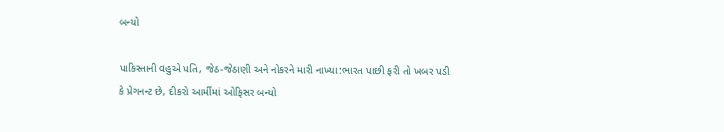બન્યો

પાકિસ્તાની વહુએ પતિ, જેઠ-જેઠાણી અને નોકરને મારી નાખ્યા:ભારત પાછી ફરી તો ખબર પડી કે પ્રેગનન્ટ છે, દીકરો આર્મીમાં ઓફિસર બન્યો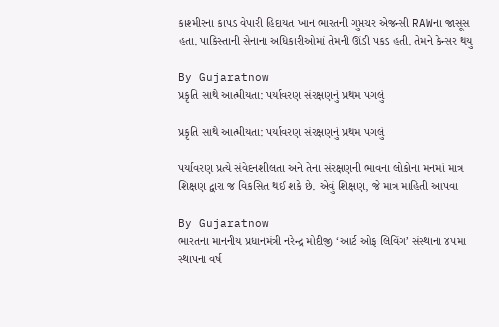કાશ્મીરના કાપડ વેપારી હિદાયત ખાન ભારતની ગુપ્તચર એજન્સી RAWના જાસૂસ હતા. પાકિસ્તાની સેનાના અધિકારીઓમાં તેમની ઊંડી પકડ હતી. તેમને કેન્સર થયુ

By Gujaratnow
પ્રકૃતિ સાથે આત્મીયતા: પર્યાવરણ સંરક્ષણનું પ્રથમ પગલું

પ્રકૃતિ સાથે આત્મીયતા: પર્યાવરણ સંરક્ષણનું પ્રથમ પગલું

પર્યાવરણ પ્રત્યે સંવેદનશીલતા અને તેના સંરક્ષણની ભાવના લોકોના મનમાં માત્ર શિક્ષણ દ્વારા જ વિકસિત થઈ શકે છે. એવું શિક્ષણ, જે માત્ર માહિતી આપવા

By Gujaratnow
ભારતના માનનીય પ્રધાનમંત્રી નરેન્દ્ર મોદીજી ‘આર્ટ ઓફ લિવિંગ’ સંસ્થાના ૪૫મા સ્થાપના વર્ષ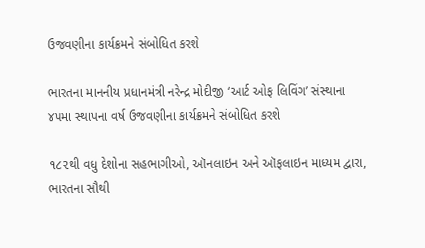ઉજવણીના કાર્યક્રમને સંબોધિત કરશે

ભારતના માનનીય પ્રધાનમંત્રી નરેન્દ્ર મોદીજી ‘આર્ટ ઓફ લિવિંગ’ સંસ્થાના ૪૫મા સ્થાપના વર્ષ ઉજવણીના કાર્યક્રમને સંબોધિત કરશે

૧૮૨થી વધુ દેશોના સહભાગીઓ, ઑનલાઇન અને ઑફલાઇન માધ્યમ દ્વારા, ભારતના સૌથી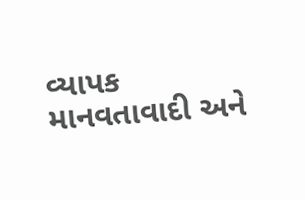વ્યાપક માનવતાવાદી અને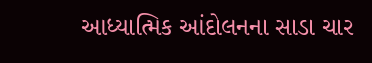આધ્યાત્મિક આંદોલનના સાડા ચાર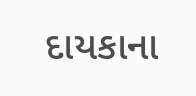દાયકાના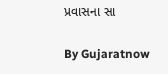પ્રવાસના સા

By Gujaratnow